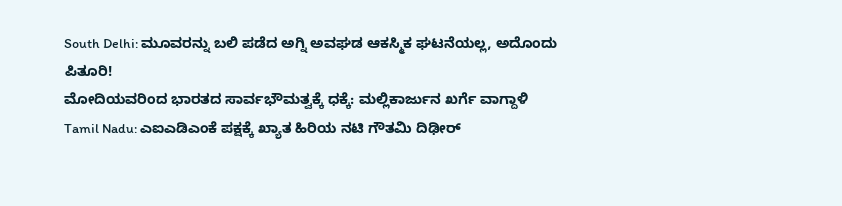South Delhi: ಮೂವರನ್ನು ಬಲಿ ಪಡೆದ ಅಗ್ನಿ ಅವಘಡ ಆಕಸ್ಮಿಕ ಘಟನೆಯಲ್ಲ, ಅದೊಂದು ಪಿತೂರಿ!
ಮೋದಿಯವರಿಂದ ಭಾರತದ ಸಾರ್ವಭೌಮತ್ವಕ್ಕೆ ಧಕ್ಕೆ: ಮಲ್ಲಿಕಾರ್ಜುನ ಖರ್ಗೆ ವಾಗ್ದಾಳಿ
Tamil Nadu: ಎಐಎಡಿಎಂಕೆ ಪಕ್ಷಕ್ಕೆ ಖ್ಯಾತ ಹಿರಿಯ ನಟಿ ಗೌತಮಿ ದಿಢೀರ್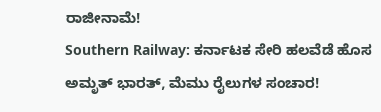ರಾಜೀನಾಮೆ!
Southern Railway: ಕರ್ನಾಟಕ ಸೇರಿ ಹಲವೆಡೆ ಹೊಸ ಅಮೃತ್ ಭಾರತ್, ಮೆಮು ರೈಲುಗಳ ಸಂಚಾರ!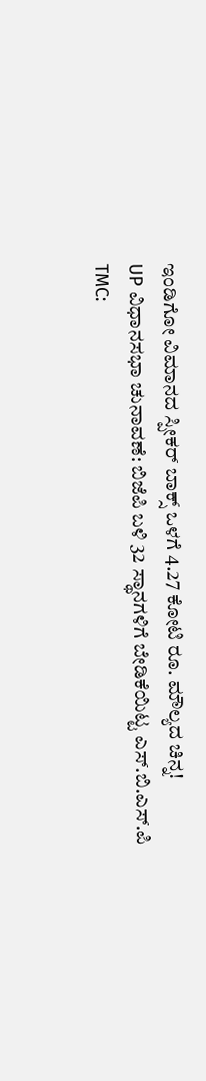ಇಂಡಿಗೋ ವಿಮಾನದ ಸ್ಪೀಕರ್ ಬಾಕ್ಸ್ ಒಳಗೆ 4.27 ಕೋಟಿ ರೂ. ಮೌಲ್ಯದ ಚಿನ್ನ!
UP ವಿಧಾನಸಭಾ ಚುನಾವಣೆ: ಬಿಜೆಪಿ ಬಳಿ 32 ಸ್ಥಾನಗಳಿಗೆ ಬೇಡಿಕೆಯಿಟ್ಟ ಎಸ್.ಬಿ.ಎಸ್.ಪಿ
TMC: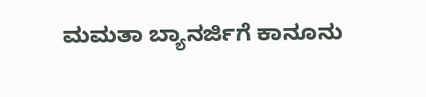ಮಮತಾ ಬ್ಯಾನರ್ಜಿಗೆ ಕಾನೂನು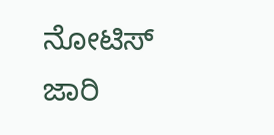ನೋಟಿಸ್ ಜಾರಿ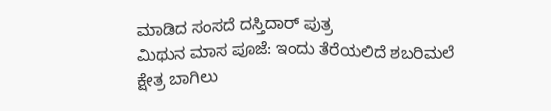ಮಾಡಿದ ಸಂಸದೆ ದಸ್ತಿದಾರ್ ಪುತ್ರ
ಮಿಥುನ ಮಾಸ ಪೂಜೆ: ಇಂದು ತೆರೆಯಲಿದೆ ಶಬರಿಮಲೆ ಕ್ಷೇತ್ರ ಬಾಗಿಲು